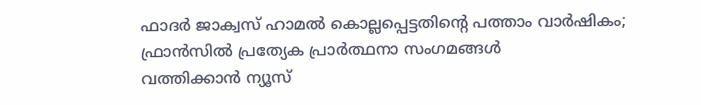ഫാദർ ജാക്വസ് ഹാമൽ കൊല്ലപ്പെട്ടതിന്റെ പത്താം വാർഷികം; ഫ്രാൻസിൽ പ്രത്യേക പ്രാർത്ഥനാ സംഗമങ്ങൾ
വത്തിക്കാൻ ന്യൂസ്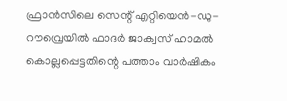ഫ്രാൻസിലെ സെന്റ് എറ്റിയെൻ-ഡു-റൗവ്രെയിൽ ഫാദർ ജാക്വസ് ഹാമൽ കൊല്ലപ്പെട്ടതിന്റെ പത്താം വാർഷികം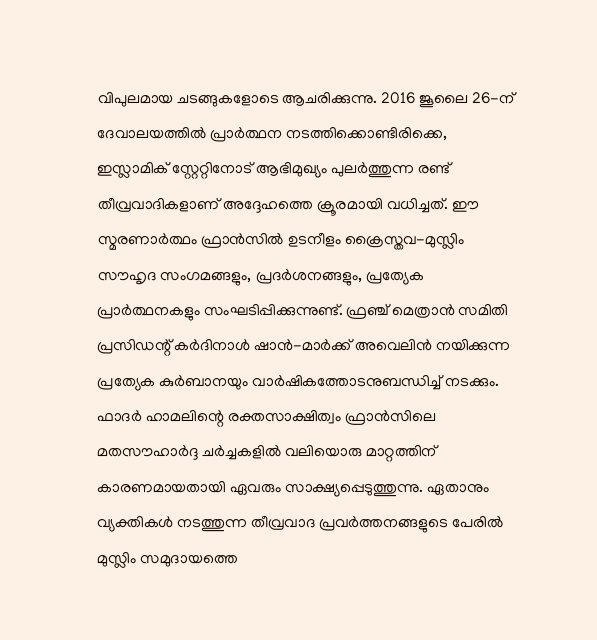വിപുലമായ ചടങ്ങുകളോടെ ആചരിക്കുന്നു. 2016 ജൂലൈ 26-ന് ദേവാലയത്തിൽ പ്രാർത്ഥന നടത്തിക്കൊണ്ടിരിക്കെ, ഇസ്ലാമിക് സ്റ്റേറ്റിനോട് ആഭിമുഖ്യം പുലർത്തുന്ന രണ്ട് തീവ്രവാദികളാണ് അദ്ദേഹത്തെ ക്രൂരമായി വധിച്ചത്. ഈ സ്മരണാർത്ഥം ഫ്രാൻസിൽ ഉടനീളം ക്രൈസ്തവ-മുസ്ലിം സൗഹൃദ സംഗമങ്ങളും, പ്രദർശനങ്ങളും, പ്രത്യേക പ്രാർത്ഥനകളും സംഘടിപ്പിക്കുന്നുണ്ട്. ഫ്രഞ്ച് മെത്രാൻ സമിതി പ്രസിഡന്റ് കർദിനാൾ ഷാൻ-മാർക്ക് അവെലിൻ നയിക്കുന്ന പ്രത്യേക കുർബാനയും വാർഷികത്തോടനുബന്ധിച്ച് നടക്കും.
ഫാദർ ഹാമലിന്റെ രക്തസാക്ഷിത്വം ഫ്രാൻസിലെ മതസൗഹാർദ്ദ ചർച്ചകളിൽ വലിയൊരു മാറ്റത്തിന് കാരണമായതായി ഏവരും സാക്ഷ്യപ്പെടുത്തുന്നു. ഏതാനും വ്യക്തികൾ നടത്തുന്ന തീവ്രവാദ പ്രവർത്തനങ്ങളുടെ പേരിൽ മുസ്ലിം സമുദായത്തെ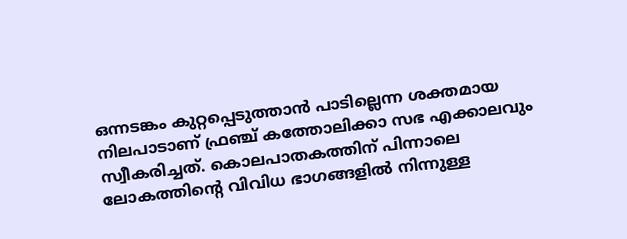ഒന്നടങ്കം കുറ്റപ്പെടുത്താൻ പാടില്ലെന്ന ശക്തമായ നിലപാടാണ് ഫ്രഞ്ച് കത്തോലിക്കാ സഭ എക്കാലവും സ്വീകരിച്ചത്. കൊലപാതകത്തിന് പിന്നാലെ ലോകത്തിന്റെ വിവിധ ഭാഗങ്ങളിൽ നിന്നുള്ള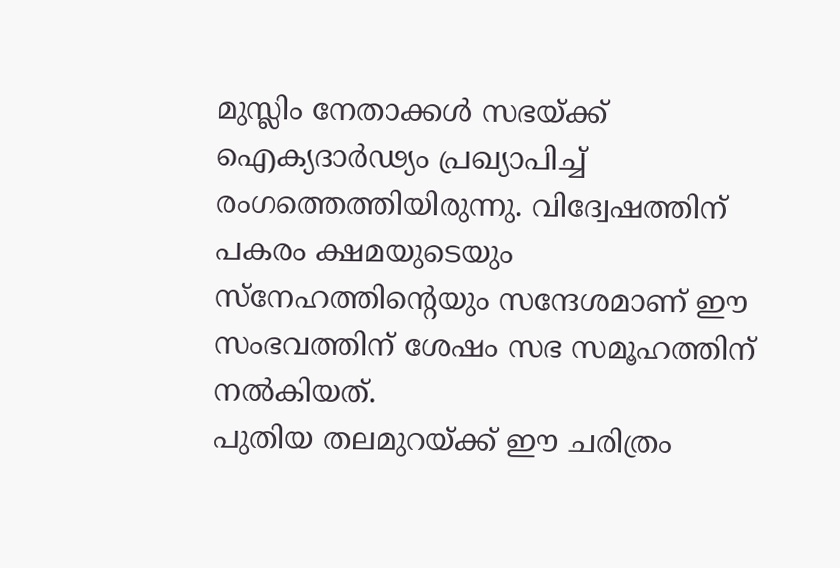മുസ്ലിം നേതാക്കൾ സഭയ്ക്ക് ഐക്യദാർഢ്യം പ്രഖ്യാപിച്ച് രംഗത്തെത്തിയിരുന്നു. വിദ്വേഷത്തിന് പകരം ക്ഷമയുടെയും സ്നേഹത്തിന്റെയും സന്ദേശമാണ് ഈ സംഭവത്തിന് ശേഷം സഭ സമൂഹത്തിന് നൽകിയത്.
പുതിയ തലമുറയ്ക്ക് ഈ ചരിത്രം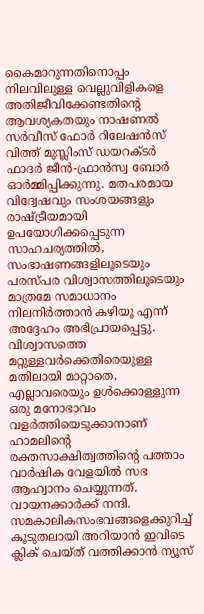കൈമാറുന്നതിനൊപ്പം നിലവിലുള്ള വെല്ലുവിളികളെ അതിജീവിക്കേണ്ടതിന്റെ ആവശ്യകതയും നാഷണൽ സർവീസ് ഫോർ റിലേഷൻസ് വിത്ത് മുസ്ലിംസ് ഡയറക്ടർ ഫാദർ ജീൻ-ഫ്രാൻസ്വ ബോർ ഓർമ്മിപ്പിക്കുന്നു. മതപരമായ വിദ്വേഷവും സംശയങ്ങളും രാഷ്ട്രീയമായി ഉപയോഗിക്കപ്പെടുന്ന സാഹചര്യത്തിൽ, സംഭാഷണങ്ങളിലൂടെയും പരസ്പര വിശ്വാസത്തിലൂടെയും മാത്രമേ സമാധാനം നിലനിർത്താൻ കഴിയൂ എന്ന് അദ്ദേഹം അഭിപ്രായപ്പെട്ടു. വിശ്വാസത്തെ മറ്റുള്ളവർക്കെതിരെയുള്ള മതിലായി മാറ്റാതെ, എല്ലാവരെയും ഉൾക്കൊള്ളുന്ന ഒരു മനോഭാവം വളർത്തിയെടുക്കാനാണ് ഹാമലിന്റെ രക്തസാക്ഷിത്വത്തിന്റെ പത്താം വാർഷിക വേളയിൽ സഭ ആഹ്വാനം ചെയ്യുന്നത്.
വായനക്കാർക്ക് നന്ദി. സമകാലികസംഭവങ്ങളെക്കുറിച്ച് കൂടുതലായി അറിയാൻ ഇവിടെ ക്ലിക് ചെയ്ത് വത്തിക്കാൻ ന്യൂസ്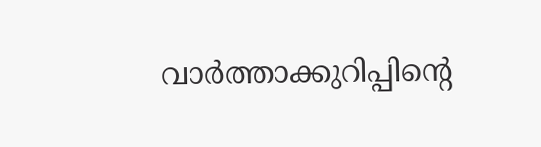വാർത്താക്കുറിപ്പിന്റെ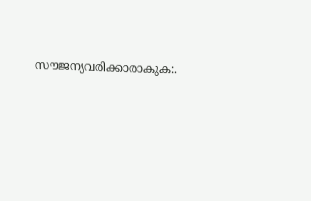സൗജന്യവരിക്കാരാകുക:.